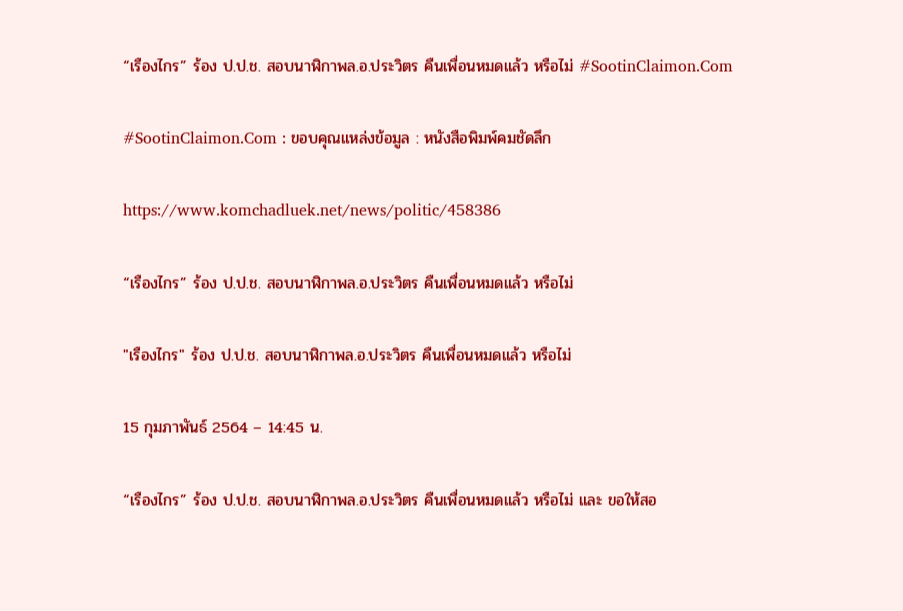“เรืองไกร” ร้อง ป.ป.ช. สอบนาฬิกาพล.อ.ประวิตร คืนเพื่อนหมดแล้ว หรือไม่ #SootinClaimon.Com

#SootinClaimon.Com : ขอบคุณแหล่งข้อมูล : หนังสือพิมพ์คมชัดลึก

https://www.komchadluek.net/news/politic/458386

“เรืองไกร” ร้อง ป.ป.ช. สอบนาฬิกาพล.อ.ประวิตร คืนเพื่อนหมดแล้ว หรือไม่

"เรืองไกร" ร้อง ป.ป.ช. สอบนาฬิกาพล.อ.ประวิตร คืนเพื่อนหมดแล้ว หรือไม่

15 กุมภาพันธ์ 2564 – 14:45 น.

“เรืองไกร” ร้อง ป.ป.ช. สอบนาฬิกาพล.อ.ประวิตร คืนเพื่อนหมดแล้ว หรือไม่ และ ขอให้สอ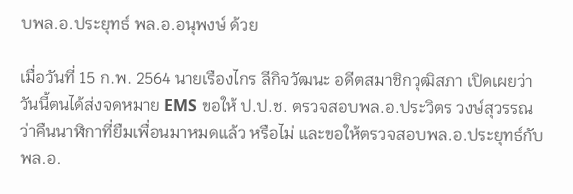บพล.อ.ประยุทธ์ พล.อ.อนุพงษ์ ด้วย

เมื่อวันที่ 15 ก.พ. 2564 นายเรืองไกร ลีกิจวัฒนะ อดีตสมาชิกวุฒิสภา เปิดเผยว่า วันนี้ตนได้ส่งจดหมาย EMS ขอให้ ป.ป.ช. ตรวจสอบพล.อ.ประวิตร วงษ์สุวรรณ ว่าคืนนาฬิกาที่ยืมเพื่อนมาหมดแล้ว หรือไม่ และขอให้ตรวจสอบพล.อ.ประยุทธ์กับพล.อ.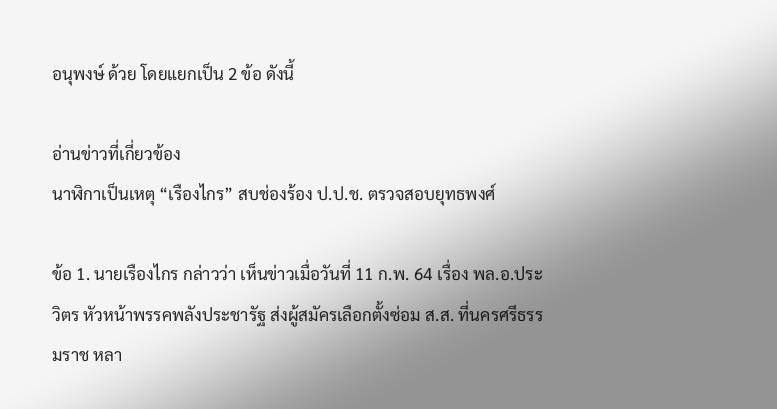อนุพงษ์ ด้วย โดยแยกเป็น 2 ข้อ ดังนี้

อ่านข่าวที่เกี่ยวข้อง
นาฬิกาเป็นเหตุ “เรืองไกร” สบช่องร้อง ป.ป.ช. ตรวจสอบยุทธพงศ์

ข้อ 1. นายเรืองไกร กล่าวว่า เห็นข่าวเมื่อวันที่ 11 ก.พ. 64 เรื่อง พล.อ.ประวิตร หัวหน้าพรรคพลังประชารัฐ ส่งผู้สมัครเลือกตั้งซ่อม ส.ส. ที่นครศรีธรรมราช หลา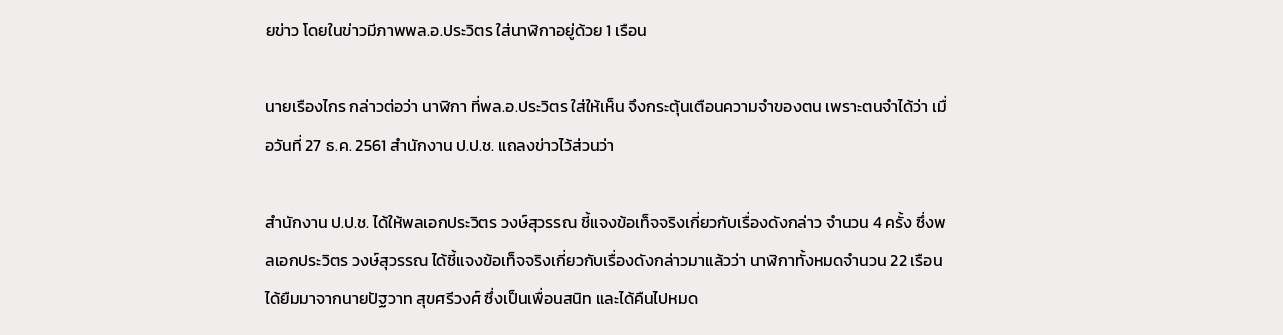ยข่าว โดยในข่าวมีภาพพล.อ.ประวิตร ใส่นาฬิกาอยู่ด้วย 1 เรือน

นายเรืองไกร กล่าวต่อว่า นาฬิกา ที่พล.อ.ประวิตร ใส่ให้เห็น จึงกระตุ้นเตือนความจำของตน เพราะตนจำได้ว่า เมื่อวันที่ 27 ธ.ค. 2561 สำนักงาน ป.ป.ช. แถลงข่าวไว้ส่วนว่า

สำนักงาน ป.ป.ช. ได้ให้พลเอกประวิตร วงษ์สุวรรณ ชี้แจงข้อเท็จจริงเกี่ยวกับเรื่องดังกล่าว จำนวน 4 ครั้ง ซึ่งพลเอกประวิตร วงษ์สุวรรณ ได้ชี้แจงข้อเท็จจริงเกี่ยวกับเรื่องดังกล่าวมาแล้วว่า นาฬิกาทั้งหมดจำนวน 22 เรือน ได้ยืมมาจากนายปัฐวาท สุขศรีวงศ์ ซึ่งเป็นเพื่อนสนิท และได้คืนไปหมด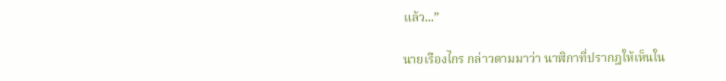แล้ว...”

นายเรืองไกร กล่าวตามมาว่า นาฬิกาที่ปรากฎให้เห็นใน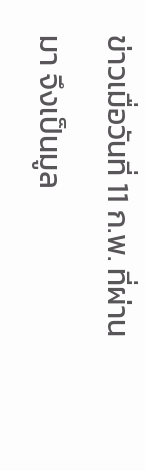ข่าวเมื่อวันที่ 11 ก.พ. ที่ผ่านมา จึงเป็นมูล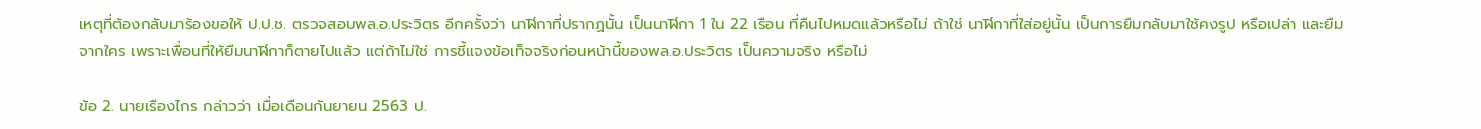เหตุที่ต้องกลับมาร้องขอให้ ป.ป.ช. ตรวจสอบพล.อ.ประวิตร อีกครั้งว่า นาฬิกาที่ปรากฏนั้น เป็นนาฬิกา 1 ใน 22 เรือน ที่คืนไปหมดแล้วหรือไม่ ถ้าใช่ นาฬิกาที่ใส่อยู่นั้น เป็นการยืมกลับมาใช้คงรูป หรือเปล่า และยืมจากใคร เพราะเพื่อนที่ให้ยืมนาฬิกาก็ตายไปแล้ว แต่ถ้าไม่ใช่ การชี้แจงข้อเท็จจริงก่อนหน้านี้ของพล.อ.ประวิตร เป็นความจริง หรือไม่

ข้อ 2. นายเรืองไกร กล่าวว่า เมื่อเดือนกันยายน 2563 ป.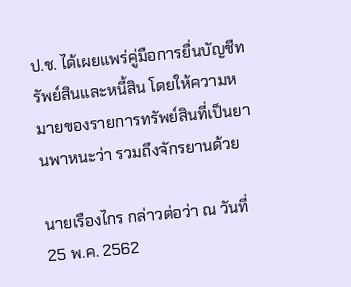ป.ช. ได้เผยแพร่คู่มือการยื่นบัญชีทรัพย์สินและหนี้สิน โดยให้ความหมายของรายการทรัพย์สินที่เป็นยานพาหนะว่า รวมถึงจักรยานด้วย

นายเรืองไกร กล่าวต่อว่า ณ วันที่ 25 พ.ค. 2562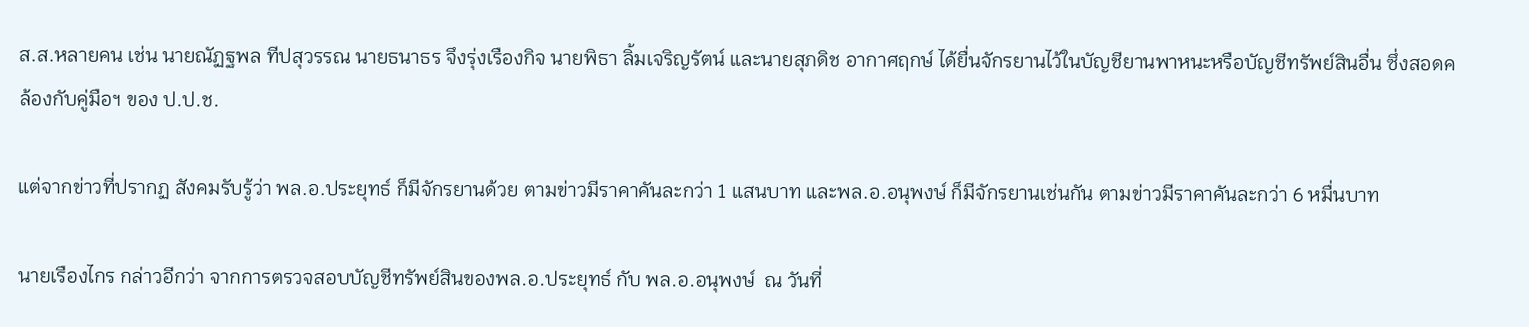ส.ส.หลายคน เช่น นายณัฏฐพล ทีปสุวรรณ นายธนาธร จึงรุ่งเรืองกิจ นายพิธา ลิ้มเจริญรัตน์ และนายสุภดิช อากาศฤกษ์ ได้ยื่นจักรยานไว้ในบัญชียานพาหนะหรือบัญชีทรัพย์สินอื่น ซึ่งสอดคล้องกับคู่มือฯ ของ ป.ป.ช.

แต่จากข่าวที่ปรากฏ สังคมรับรู้ว่า พล.อ.ประยุทธ์ ก็มีจักรยานด้วย ตามข่าวมีราคาคันละกว่า 1 แสนบาท และพล.อ.อนุพงษ์ ก็มีจักรยานเช่นกัน ตามข่าวมีราคาคันละกว่า 6 หมื่นบาท

นายเรืองไกร กล่าวอีกว่า จากการตรวจสอบบัญชีทรัพย์สินของพล.อ.ประยุทธ์ กับ พล.อ.อนุพงษ์  ณ วันที่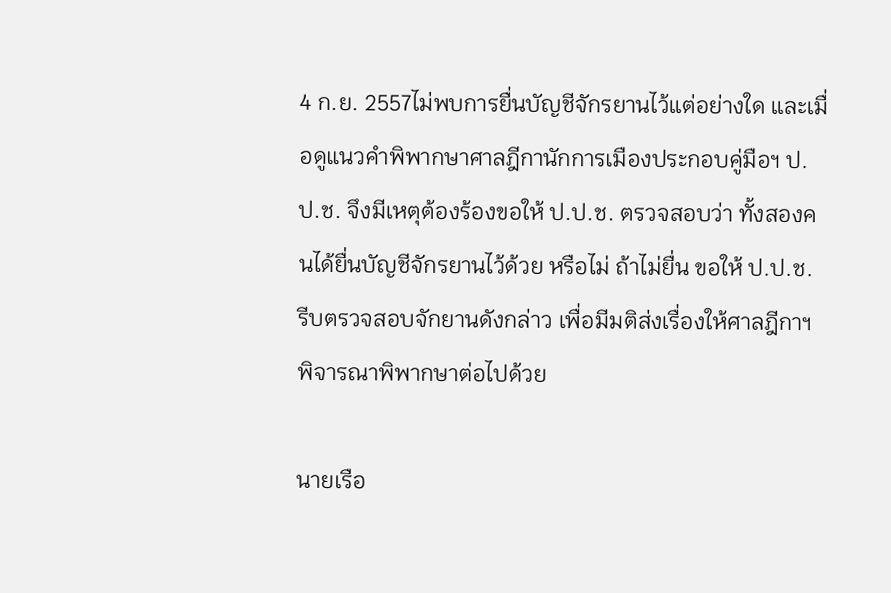4 ก.ย. 2557ไม่พบการยื่นบัญชีจักรยานไว้แต่อย่างใด และเมื่อดูแนวคำพิพากษาศาลฎีกานักการเมืองประกอบคู่มือฯ ป.ป.ช. จึงมีเหตุต้องร้องขอให้ ป.ป.ช. ตรวจสอบว่า ทั้งสองคนได้ยื่นบัญชีจักรยานไว้ด้วย หรือไม่ ถ้าไม่ยื่น ขอให้ ป.ป.ช. รีบตรวจสอบจักยานดังกล่าว เพื่อมีมติส่งเรื่องให้ศาลฎีกาฯ พิจารณาพิพากษาต่อไปด้วย

นายเรือ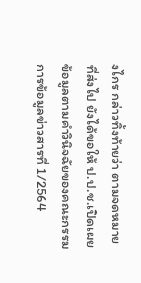งไกร กล่าวทิ้งท้ายว่า ตามจดหมายที่ส่งไป ยังได้ขอให้ ป.ป.ช.เปิดเผยข้อมูลตามคำวินิจฉัยของคณะกรรมการข้อมูลข่าวสารที่ 1/2564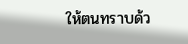ให้ตนทราบด้ว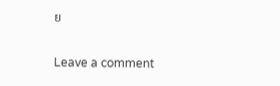ย

Leave a comment